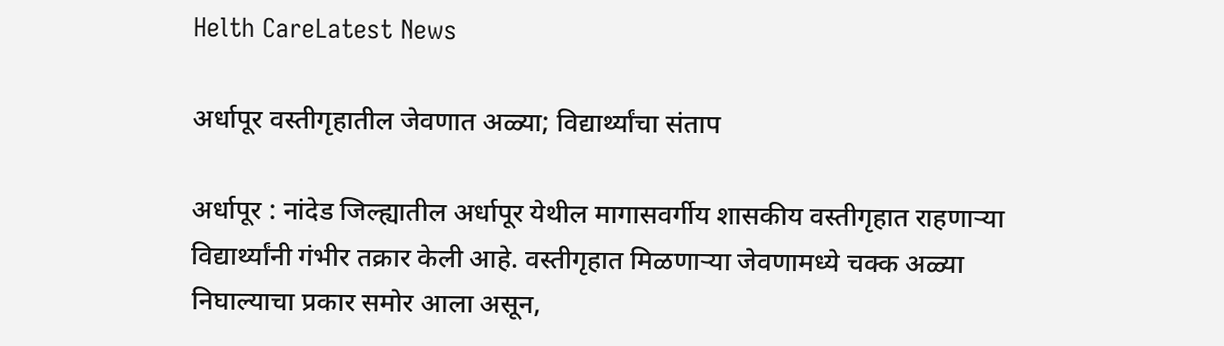Helth CareLatest News

अर्धापूर वस्तीगृहातील जेवणात अळ्या; विद्यार्थ्यांचा संताप

अर्धापूर : नांदेड जिल्ह्यातील अर्धापूर येथील मागासवर्गीय शासकीय वस्तीगृहात राहणाऱ्या विद्यार्थ्यांनी गंभीर तक्रार केली आहे. वस्तीगृहात मिळणाऱ्या जेवणामध्ये चक्क अळ्या निघाल्याचा प्रकार समोर आला असून,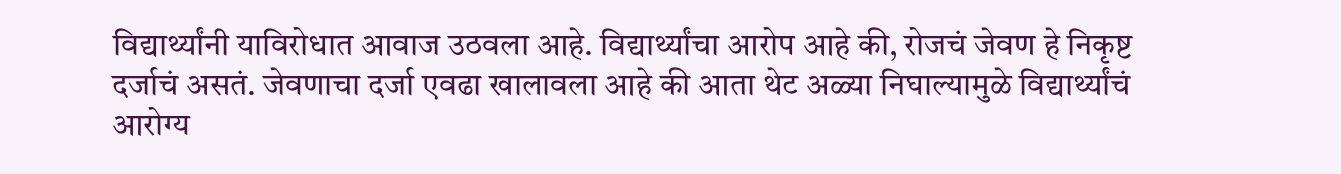विद्यार्थ्यांनी याविरोधात आवाज उठवला आहे. विद्यार्थ्यांचा आरोप आहे की, रोजचं जेवण हे निकृष्ट दर्जाचं असतं. जेवणाचा दर्जा एवढा खालावला आहे की आता थेट अळ्या निघाल्यामुळे विद्यार्थ्यांचं आरोग्य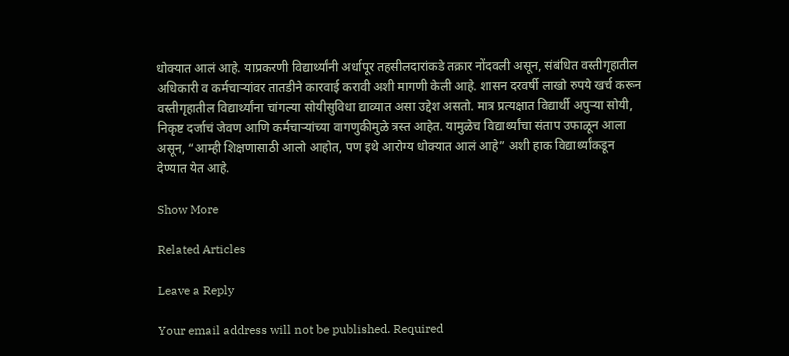धोक्यात आलं आहे. याप्रकरणी विद्यार्थ्यांनी अर्धापूर तहसीलदारांकडे तक्रार नोंदवली असून, संबंधित वस्तीगृहातील अधिकारी व कर्मचाऱ्यांवर तातडीने कारवाई करावी अशी मागणी केली आहे. शासन दरवर्षी लाखो रुपये खर्च करून वस्तीगृहातील विद्यार्थ्यांना चांगल्या सोयीसुविधा द्याव्यात असा उद्देश असतो. मात्र प्रत्यक्षात विद्यार्थी अपुऱ्या सोयी, निकृष्ट दर्जाचं जेवण आणि कर्मचाऱ्यांच्या वागणुकीमुळे त्रस्त आहेत. यामुळेच विद्यार्थ्यांचा संताप उफाळून आला असून, “आम्ही शिक्षणासाठी आलो आहोत, पण इथे आरोग्य धोक्यात आलं आहे” अशी हाक विद्यार्थ्यांकडून देण्यात येत आहे.

Show More

Related Articles

Leave a Reply

Your email address will not be published. Required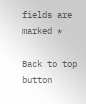fields are marked *

Back to top button